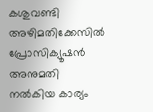കശുവണ്ടി അഴിമതിക്കേസിൽ പ്രോസിക്യൂഷൻ അനുമതി നൽകിയ കാര്യം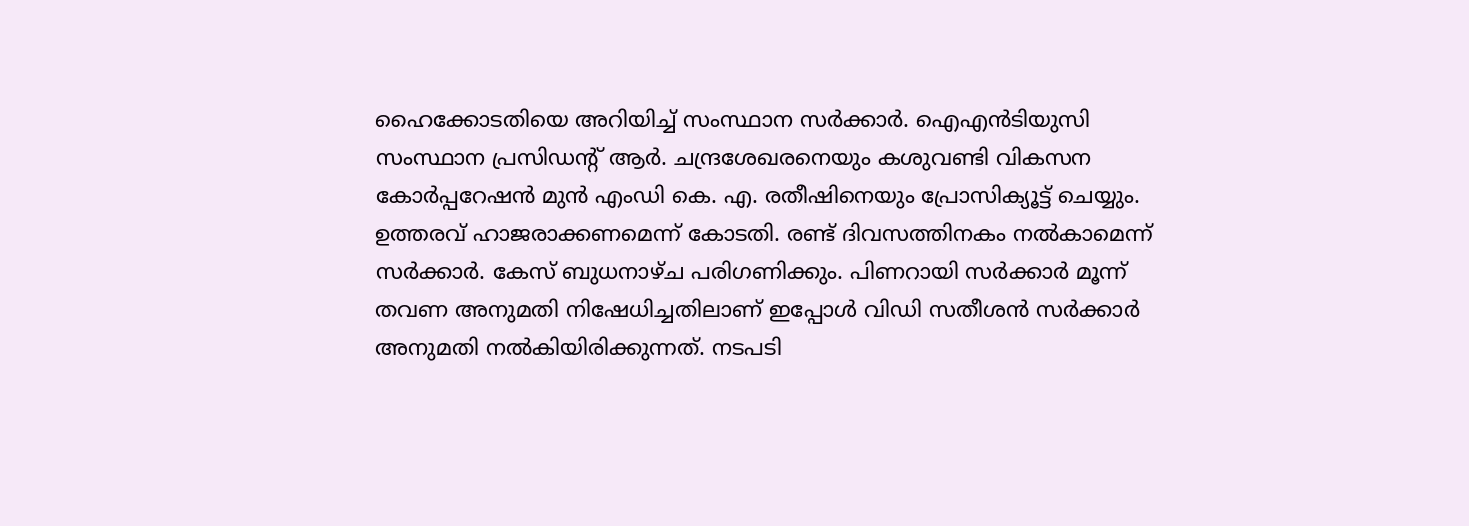ഹൈക്കോടതിയെ അറിയിച്ച് സംസ്ഥാന സർക്കാർ. ഐഎൻടിയുസി സംസ്ഥാന പ്രസിഡന്റ് ആർ. ചന്ദ്രശേഖരനെയും കശുവണ്ടി വികസന കോർപ്പറേഷൻ മുൻ എംഡി കെ. എ. രതീഷിനെയും പ്രോസിക്യൂട്ട് ചെയ്യും. ഉത്തരവ് ഹാജരാക്കണമെന്ന് കോടതി. രണ്ട് ദിവസത്തിനകം നൽകാമെന്ന് സർക്കാർ. കേസ് ബുധനാഴ്ച പരിഗണിക്കും. പിണറായി സർക്കാർ മൂന്ന് തവണ അനുമതി നിഷേധിച്ചതിലാണ് ഇപ്പോൾ വിഡി സതീശൻ സർക്കാർ അനുമതി നൽകിയിരിക്കുന്നത്. നടപടി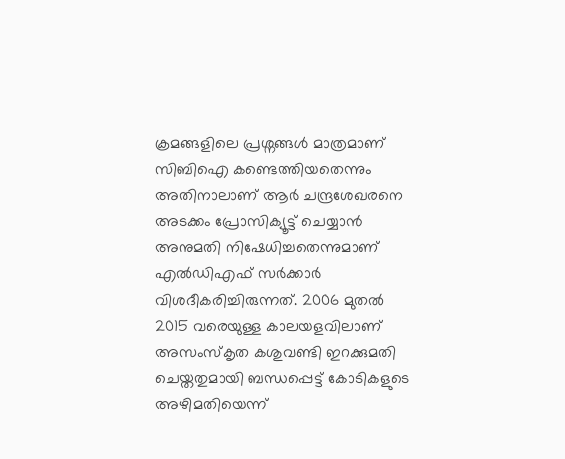ക്രമങ്ങളിലെ പ്രശ്നങ്ങൾ മാത്രമാണ് സിബിഐ കണ്ടെത്തിയതെന്നും അതിനാലാണ് ആർ ചന്ദ്രശേഖരനെ അടക്കം പ്രോസിക്യൂട്ട് ചെയ്യാൻ അനുമതി നിഷേധിച്ചതെന്നുമാണ് എൽഡിഎഫ് സർക്കാർ വിശദീകരിച്ചിരുന്നത്. 2006 മുതൽ 2015 വരെയുള്ള കാലയളവിലാണ് അസംസ്കൃത കശുവണ്ടി ഇറക്കുമതി ചെയ്തതുമായി ബന്ധപ്പെട്ട് കോടികളുടെ അഴിമതിയെന്ന്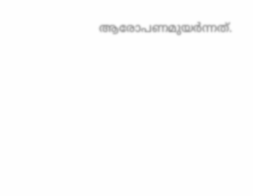ആരോപണമുയർന്നത്.